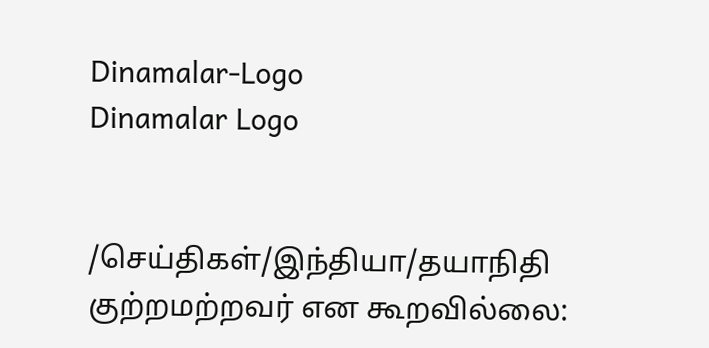Dinamalar-Logo
Dinamalar Logo


/செய்திகள்/இந்தியா/தயாநிதி குற்றமற்றவர் என கூறவில்லை: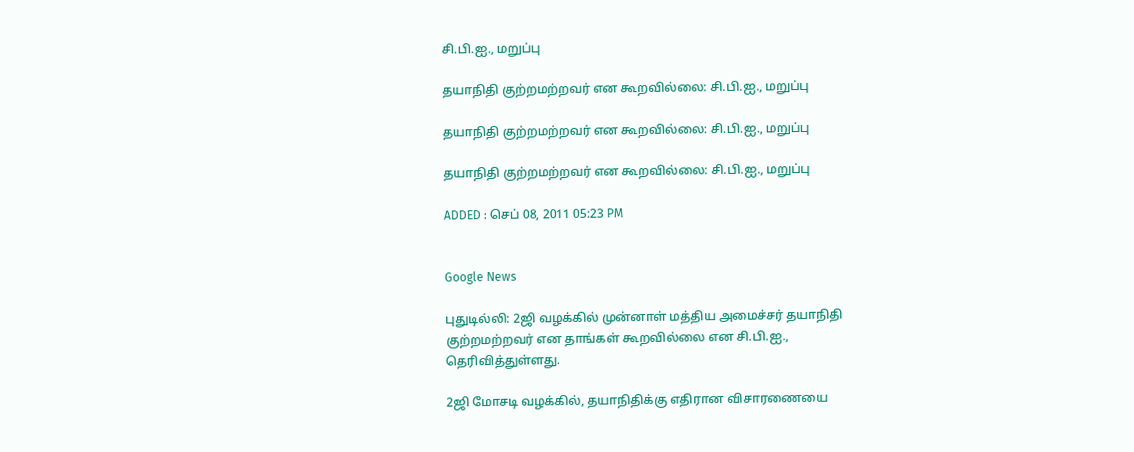சி.பி.ஐ., மறுப்பு

தயாநிதி குற்றமற்றவர் என கூறவில்லை: சி.பி.ஐ., மறுப்பு

தயாநிதி குற்றமற்றவர் என கூறவில்லை: சி.பி.ஐ., மறுப்பு

தயாநிதி குற்றமற்றவர் என கூறவில்லை: சி.பி.ஐ., மறுப்பு

ADDED : செப் 08, 2011 05:23 PM


Google News

புதுடில்லி: 2ஜி வழக்கில் முன்னாள் மத்திய அமைச்சர் தயாநிதி குற்றமற்றவர் என தாங்கள் கூறவில்லை என சி.பி.ஐ., தெரிவித்துள்ளது.

2ஜி மோசடி வழக்கில், தயாநிதிக்கு எதிரான விசாரணையை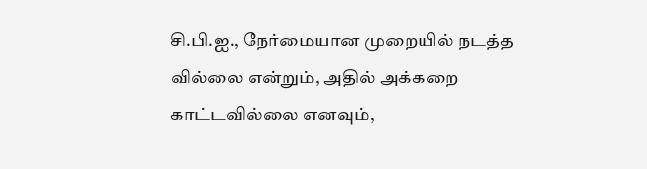சி.பி.ஐ., நேர்மையான முறையில் நடத்த வில்லை என்றும், அதில் அக்கறை காட்டவில்லை எனவும்,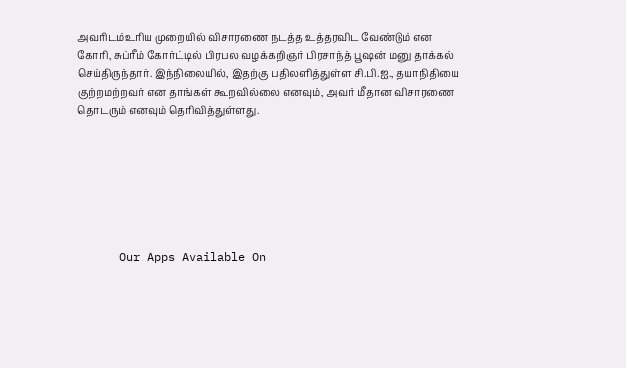அவரிடம்உரிய முறையில் விசாரணை நடத்த உத்தரவிட வேண்டும் என கோரி, சுப்ரீம் கோர்ட்டில் பிரபல வழக்கறிஞர் பிரசாந்த் பூஷன் மனு தாக்கல் செய்திருந்தார். இந்நிலையில், இதற்கு பதிலளித்துள்ள சி.பி.ஐ., தயாநிதியை குற்றமற்றவர் என தாங்கள் கூறவில்லை எனவும், அவர் மீதான விசாரணை தொடரும் எனவும் தெரிவித்துள்ளது.







      Our Apps Available On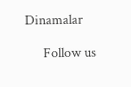Dinamalar

      Follow us